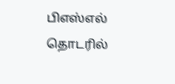பிஎஸ்எல் தொடரில்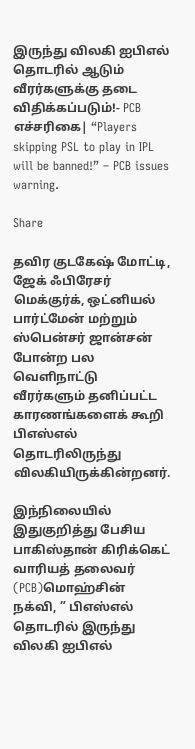இருந்து விலகி ஐபிஎல் தொடரில் ஆடும் வீரர்களுக்கு தடை விதிக்கப்படும்!- PCB எச்சரிகை| “Players skipping PSL to play in IPL will be banned!” – PCB issues warning.

Share

தவிர குடகேஷ் மோட்டி, ஜேக் ஃபிரேசர் மெக்குர்க், ஒட்னியல் பார்ட்மேன் மற்றும் ஸ்பென்சர் ஜான்சன் போன்ற பல வெளிநாட்டு வீரர்களும் தனிப்பட்ட காரணங்களைக் கூறி பிஎஸ்எல் தொடரிலிருந்து விலகியிருக்கின்றனர்.

இந்நிலையில் இதுகுறித்து பேசிய பாகிஸ்தான் கிரிக்கெட் வாரியத் தலைவர் (PCB)மொஹ்சின் நக்வி, ” பிஎஸ்எல் தொடரில் இருந்து விலகி ஐபிஎல்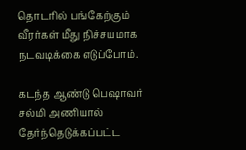தொடரில் பங்கேற்கும் வீரர்கள் மீது நிச்சயமாக நடவடிக்கை எடுப்போம்.

கடந்த ஆண்டு பெஷாவர் சல்மி அணியால் தேர்ந்தெடுக்கப்பட்ட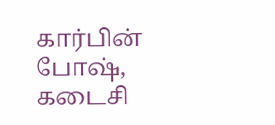கார்பின் போஷ், கடைசி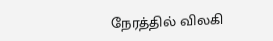நேரத்தில் விலகி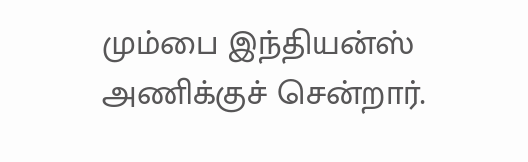மும்பை இந்தியன்ஸ் அணிக்குச் சென்றார்.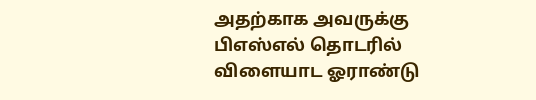அதற்காக அவருக்கு பிஎஸ்எல் தொடரில் விளையாட ஓராண்டு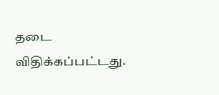தடை விதிக்கப்பட்டது.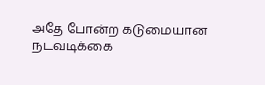அதே போன்ற கடுமையான நடவடிக்கை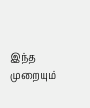இந்த முறையும்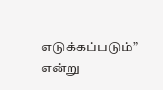எடுக்கப்படும்” என்று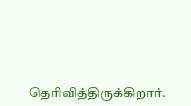தெரிவித்திருக்கிறார்.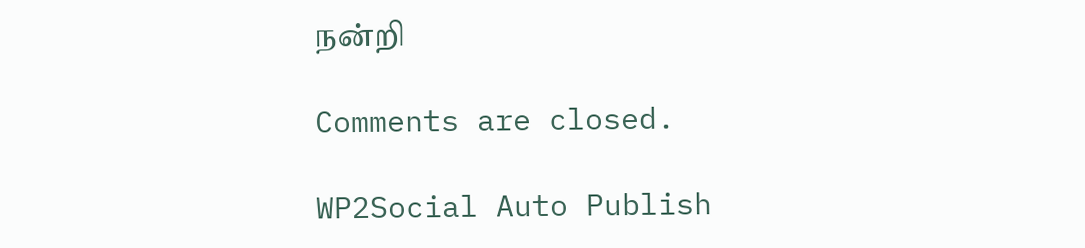நன்றி

Comments are closed.

WP2Social Auto Publish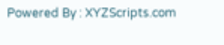Powered By : XYZScripts.com